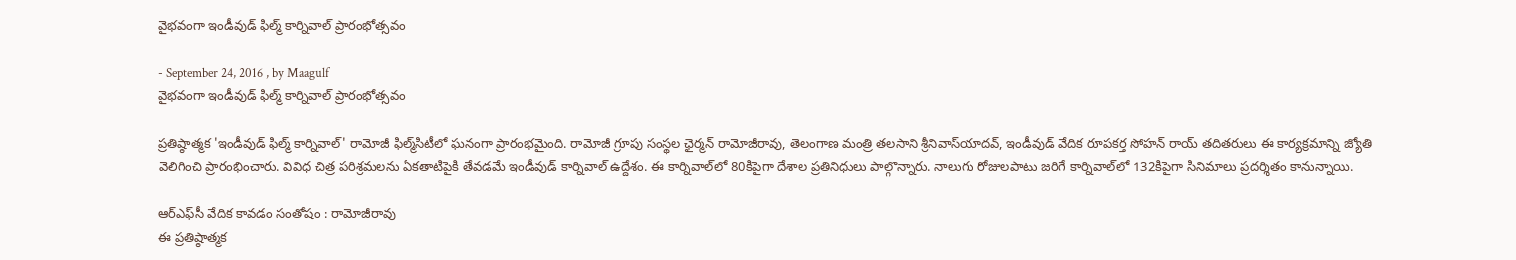వైభవంగా ఇండీవుడ్‌ ఫిల్మ్‌ కార్నివాల్‌ ప్రారంభోత్సవం

- September 24, 2016 , by Maagulf
వైభవంగా ఇండీవుడ్‌ ఫిల్మ్‌ కార్నివాల్‌ ప్రారంభోత్సవం

ప్రతిష్ఠాత్మక 'ఇండీవుడ్‌ ఫిల్మ్‌ కార్నివాల్‌' రామోజీ ఫిల్మ్‌సిటీలో ఘనంగా ప్రారంభమైంది. రామోజీ గ్రూపు సంస్థల ఛైర్మన్‌ రామోజీరావు, తెలంగాణ మంత్రి తలసాని శ్రీనివాస్‌యాదవ్‌, ఇండీవుడ్‌ వేదిక రూపకర్త సోహన్‌ రాయ్‌ తదితరులు ఈ కార్యక్రమాన్ని జ్యోతి వెలిగించి ప్రారంభించారు. వివిధ చిత్ర పరిశ్రమలను ఏకతాటిపైకి తేవడమే ఇండీవుడ్‌ కార్నివాల్‌ ఉద్దేశం. ఈ కార్నివాల్‌లో 80కిపైగా దేశాల ప్రతినిధులు పాల్గొన్నారు. నాలుగు రోజులపాటు జరిగే కార్నివాల్‌లో 132కిపైగా సినిమాలు ప్రదర్శితం కానున్నాయి.

ఆర్‌ఎఫ్‌సీ వేదిక కావడం సంతోషం : రామోజీరావు
ఈ ప్రతిష్ఠాత్మక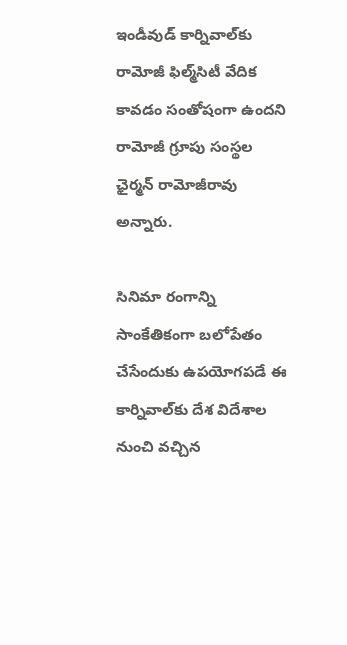ఇండీవుడ్‌ కార్నివాల్‌కు రామోజీ ఫిల్మ్‌సిటీ వేదిక కావడం సంతోషంగా ఉందని రామోజీ గ్రూపు సంస్థల ఛైర్మన్‌ రామోజీరావు అన్నారు.

సినిమా రంగాన్ని సాంకేతికంగా బలోపేతం చేసేందుకు ఉపయోగపడే ఈ కార్నివాల్‌కు దేశ విదేశాల నుంచి వచ్చిన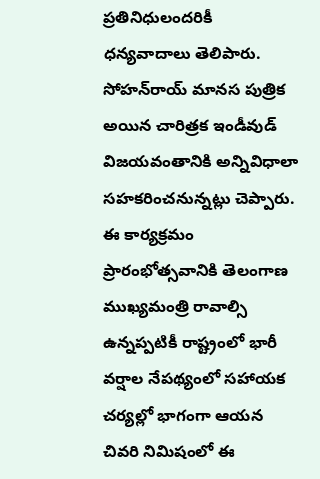ప్రతినిధులందరికీ ధన్యవాదాలు తెలిపారు. సోహన్‌రాయ్‌ మానస పుత్రిక అయిన చారిత్రక ఇండీవుడ్‌ విజయవంతానికి అన్నివిధాలా సహకరించనున్నట్లు చెప్పారు. ఈ కార్యక్రమం ప్రారంభోత్సవానికి తెలంగాణ ముఖ్యమంత్రి రావాల్సి ఉన్నప్పటికీ రాష్ట్రంలో భారీ వర్షాల నేపథ్యంలో సహాయక చర్యల్లో భాగంగా ఆయన చివరి నిమిషంలో ఈ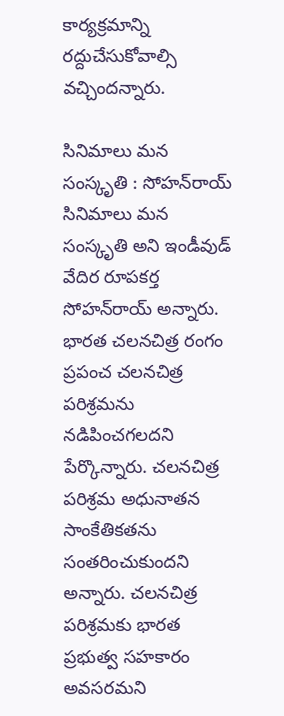కార్యక్రమాన్ని రద్దుచేసుకోవాల్సి వచ్చిందన్నారు.

సినిమాలు మన సంస్కృతి : సోహన్‌రాయ్‌
సినిమాలు మన సంస్కృతి అని ఇండీవుడ్‌ వేదిర రూపకర్త సోహన్‌రాయ్‌ అన్నారు. భారత చలనచిత్ర రంగం ప్రపంచ చలనచిత్ర పరిశ్రమను నడిపించగలదని పేర్కొన్నారు. చలనచిత్ర పరిశ్రమ అధునాతన సాంకేతికతను సంతరించుకుందని అన్నారు. చలనచిత్ర పరిశ్రమకు భారత ప్రభుత్వ సహకారం అవసరమని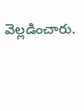వెల్లడించారు.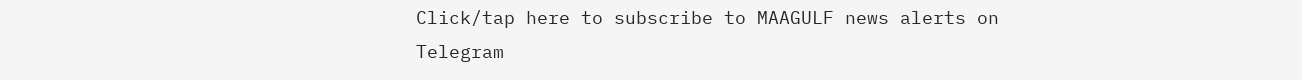Click/tap here to subscribe to MAAGULF news alerts on Telegram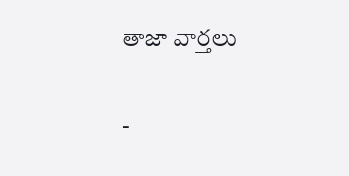తాజా వార్తలు

-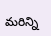మరిన్ని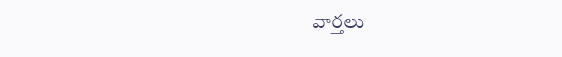వార్తలు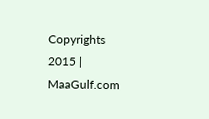Copyrights 2015 | MaaGulf.com